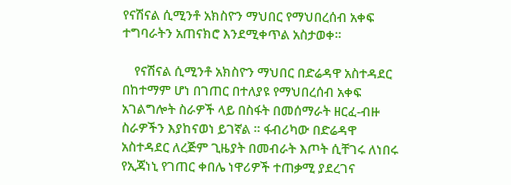የናሽናል ሲሚንቶ አክስዮን ማህበር የማህበረሰብ አቀፍ ተግባራትን አጠናክሮ እንደሚቀጥል አስታወቀ።

    የናሽናል ሲሚንቶ አክስዮን ማህበር በድሬዳዋ አስተዳደር በከተማም ሆነ በገጠር በተለያዩ የማህበረሰብ አቀፍ አገልግሎት ስራዎች ላይ በስፋት በመሰማራት ዘርፈ-ብዙ ስራዎችን እያከናወነ ይገኛል ። ፋብሪካው በድሬዳዋ አስተዳደር ለረጅም ጊዜያት በመብራት እጦት ሲቸገሩ ለነበሩ የኢጃነኒ የገጠር ቀበሌ ነዋሪዎች ተጠቃሚ ያደረገና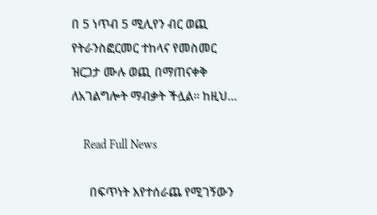በ 5 ነጥብ 5 ሚሊየን ብር ወጪ የትራንስፎርመር ተከላና የመስመር ዝርጋታ ሙሉ ወጪ በማጠናቀቅ ለአገልግሎት ማብቃት ችሏል። ከዚህ…

    Read Full News

      በፍጥነት እየተሰራጨ የሚገኝውን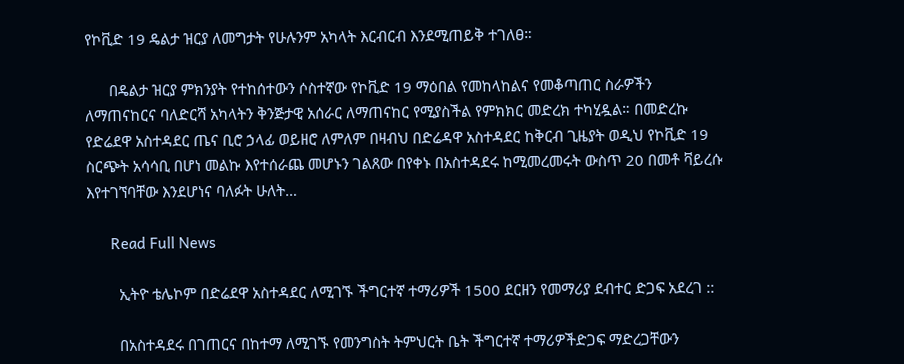የኮቪድ 19 ዴልታ ዝርያ ለመግታት የሁሉንም አካላት እርብርብ እንደሚጠይቅ ተገለፀ።

      በዴልታ ዝርያ ምክንያት የተከሰተውን ሶስተኛው የኮቪድ 19 ማዕበል የመከላከልና የመቆጣጠር ስራዎችን ለማጠናከርና ባለድርሻ አካላትን ቅንጅታዊ አሰራር ለማጠናከር የሚያስችል የምክክር መድረክ ተካሂዷል። በመድረኩ የድሬደዋ አስተዳደር ጤና ቢሮ ኃላፊ ወይዘሮ ለምለም በዛብህ በድሬዳዋ አስተዳደር ከቅርብ ጊዜያት ወዲህ የኮቪድ 19 ስርጭት አሳሳቢ በሆነ መልኩ እየተሰራጨ መሆኑን ገልጸው በየቀኑ በአስተዳደሩ ከሚመረመሩት ውስጥ 20 በመቶ ቫይረሱ እየተገኘባቸው እንደሆነና ባለፉት ሁለት…

      Read Full News

        ኢትዮ ቴሌኮም በድሬደዋ አስተዳደር ለሚገኙ ችግርተኛ ተማሪዎች 1500 ደርዘን የመማሪያ ደብተር ድጋፍ አደረገ ::

        በአስተዳደሩ በገጠርና በከተማ ለሚገኙ የመንግስት ትምህርት ቤት ችግርተኛ ተማሪዎችድጋፍ ማድረጋቸውን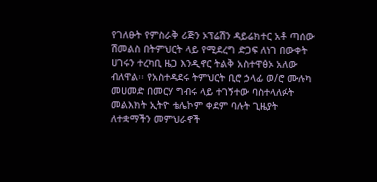የገለፁት የምስራቅ ሪጅን ኦፕሬሽን ዳይሬክተር አቶ ጣሰው ሽመልስ በትምህርት ላይ የሚደረግ ድጋፍ ለነገ በውቀት ሀገሩን ተረካቢ ዜጋ እንዲኖር ትልቅ አስተዋፅኦ አለው ብለዋል፡፡ የአስተዳደሩ ትምህርት ቢሮ ኃላፊ ወ/ሮ ሙሉካ መሀመድ በመርሃ ግብሩ ላይ ተገኝተው ባስተላለፉት መልእክት ኢትዮ ቴሌኮም ቀደም ባሉት ጊዜያት ለተቋማችን መምህራኖች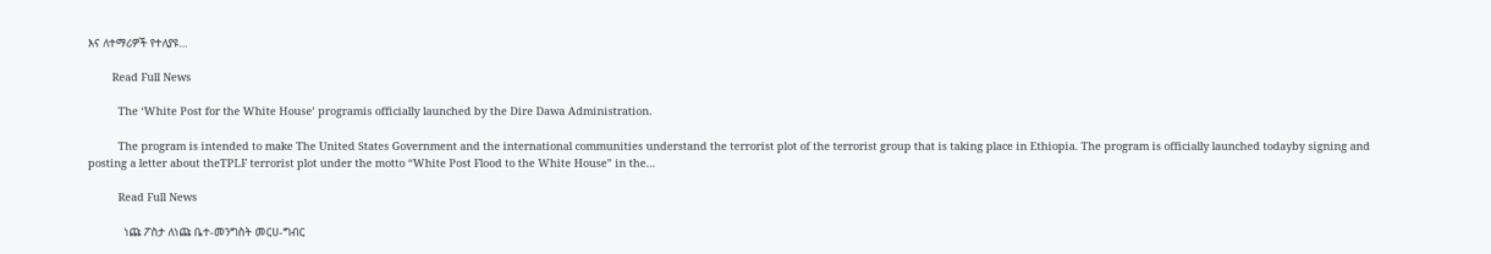እና ለተማሪዎች የተለያዩ…

        Read Full News

          The ‘White Post for the White House’ programis officially launched by the Dire Dawa Administration.

          The program is intended to make The United States Government and the international communities understand the terrorist plot of the terrorist group that is taking place in Ethiopia. The program is officially launched todayby signing and posting a letter about theTPLF terrorist plot under the motto “White Post Flood to the White House” in the…

          Read Full News

            ነጩ ፖስታ ለነጩ ቤተ-መንግስት መርሀ-ግብር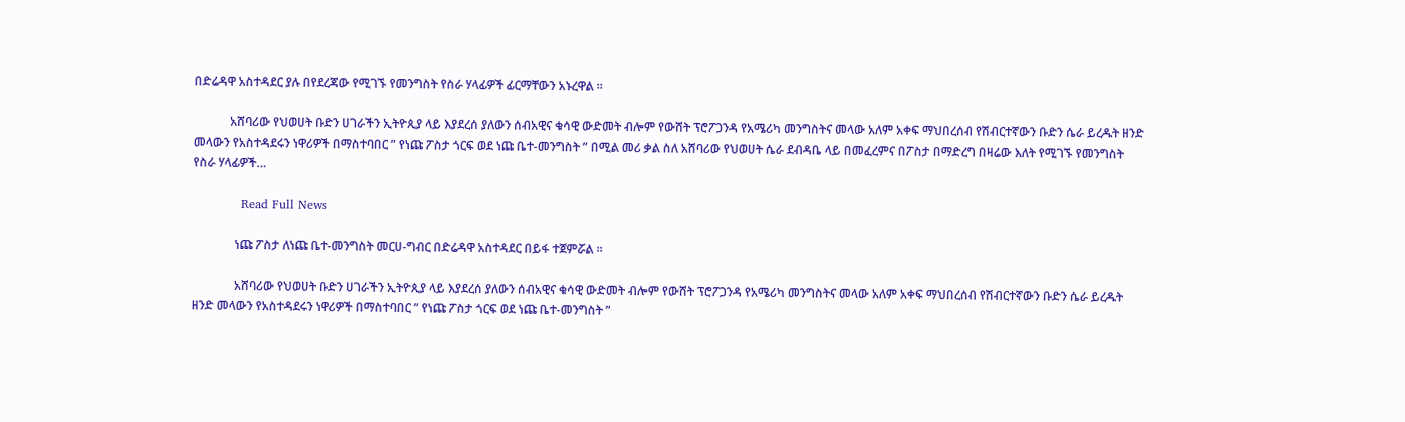በድሬዳዋ አስተዳደር ያሉ በየደረጃው የሚገኙ የመንግስት የስራ ሃላፊዎች ፊርማቸውን አኑረዋል ።

            አሸባሪው የህወሀት ቡድን ሀገራችን ኢትዮጲያ ላይ እያደረሰ ያለውን ሰብአዊና ቁሳዊ ውድመት ብሎም የውሸት ፕሮፖጋንዳ የአሜሪካ መንግስትና መላው አለም አቀፍ ማህበረሰብ የሽብርተኛውን ቡድን ሴራ ይረዱት ዘንድ መላውን የአስተዳደሩን ነዋሪዎች በማስተባበር ” የነጩ ፖስታ ጎርፍ ወደ ነጩ ቤተ-መንግስት ” በሚል መሪ ቃል ስለ አሸባሪው የህወሀት ሴራ ደብዳቤ ላይ በመፈረምና በፖስታ በማድረግ በዛሬው እለት የሚገኙ የመንግስት የስራ ሃላፊዎች…

            Read Full News

              ነጩ ፖስታ ለነጩ ቤተ-መንግስት መርሀ-ግብር በድሬዳዋ አስተዳደር በይፋ ተጀምሯል ።

              አሸባሪው የህወሀት ቡድን ሀገራችን ኢትዮጲያ ላይ እያደረሰ ያለውን ሰብአዊና ቁሳዊ ውድመት ብሎም የውሸት ፕሮፖጋንዳ የአሜሪካ መንግስትና መላው አለም አቀፍ ማህበረሰብ የሽብርተኛውን ቡድን ሴራ ይረዱት ዘንድ መላውን የአስተዳደሩን ነዋሪዎች በማስተባበር ” የነጩ ፖስታ ጎርፍ ወደ ነጩ ቤተ-መንግስት ”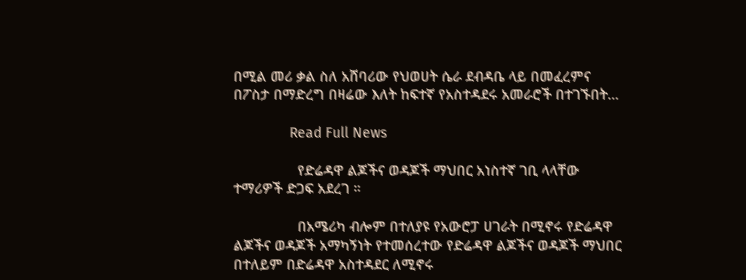በሚል መሪ ቃል ስለ አሸባሪው የህወሀት ሴራ ደብዳቤ ላይ በመፈረምና በፖስታ በማድረግ በዛሬው እለት ከፍተኛ የአስተዳደሩ አመራሮች በተገኙበት…

              Read Full News

                የድሬዳዋ ልጆችና ወዳጆች ማህበር አነስተኛ ገቢ ላላቸው ተማሪዎች ድጋፍ አደረገ ።

                በአሜሪካ ብሎም በተለያዩ የአውሮፓ ሀገራት በሚኖሩ የድሬዳዋ ልጆችና ወዳጆች አማካኝነት የተመሰረተው የድሬዳዋ ልጆችና ወዳጆች ማህበር በተለይም በድሬዳዋ አስተዳደር ለሚኖሩ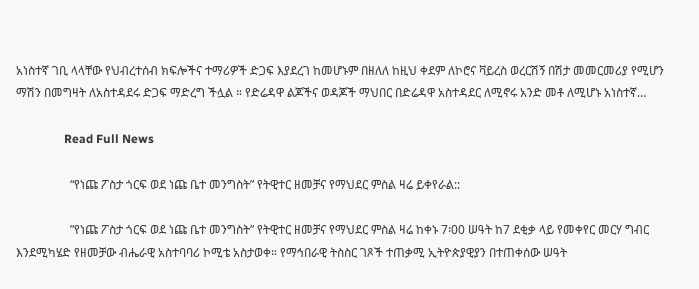አነስተኛ ገቢ ላላቸው የህብረተሰብ ክፍሎችና ተማሪዎች ድጋፍ እያደረገ ከመሆኑም በዘለለ ከዚህ ቀደም ለኮሮና ቫይረስ ወረርሽኝ በሽታ መመርመሪያ የሚሆን ማሽን በመግዛት ለአስተዳደሩ ድጋፍ ማድረግ ችሏል ። የድሬዳዋ ልጆችና ወዳጆች ማህበር በድሬዳዋ አስተዳደር ለሚኖሩ አንድ መቶ ለሚሆኑ አነስተኛ…

                Read Full News

                  “የነጩ ፖስታ ጎርፍ ወደ ነጩ ቤተ መንግስት” የትዊተር ዘመቻና የማህደር ምስል ዛሬ ይቀየራል::

                  ”የነጩ ፖስታ ጎርፍ ወደ ነጩ ቤተ መንግስት” የትዊተር ዘመቻና የማህደር ምስል ዛሬ ከቀኑ 7፡00 ሠዓት ከ7 ደቂቃ ላይ የመቀየር መርሃ ግብር እንደሚካሄድ የዘመቻው ብሔራዊ አስተባባሪ ኮሚቴ አስታወቀ። የማኅበራዊ ትስስር ገጾች ተጠቃሚ ኢትዮጵያዊያን በተጠቀሰው ሠዓት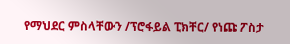የማህደር ምስላቸውን /ፕሮፋይል ፒክቸር/ የነጩ ፖስታ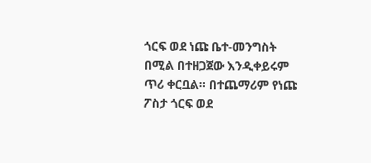ጎርፍ ወደ ነጩ ቤተ-መንግስት በሚል በተዘጋጀው እንዲቀይሩም ጥሪ ቀርቧል። በተጨማሪም የነጩ ፖስታ ጎርፍ ወደ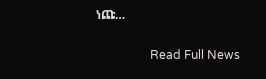ነጩ…

                  Read Full News